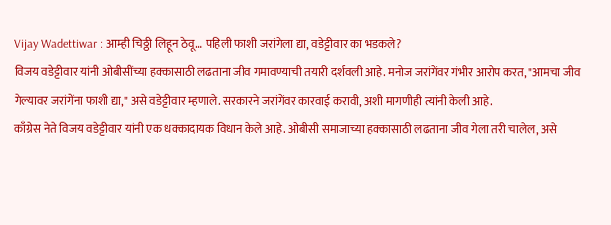Vijay Wadettiwar : आम्ही चिठ्ठी लिहून ठेवू… पहिली फाशी जरांगेला द्या, वडेट्टीवार का भडकले?
विजय वडेट्टीवार यांनी ओबीसींच्या हक्कासाठी लढताना जीव गमावण्याची तयारी दर्शवली आहे. मनोज जरांगेंवर गंभीर आरोप करत, "आमचा जीव गेल्यावर जरांगेंना फाशी द्या," असे वडेट्टीवार म्हणाले. सरकारने जरांगेंवर कारवाई करावी, अशी मागणीही त्यांनी केली आहे.
काँग्रेस नेते विजय वडेट्टीवार यांनी एक धक्कादायक विधान केले आहे. ओबीसी समाजाच्या हक्कासाठी लढताना जीव गेला तरी चालेल, असे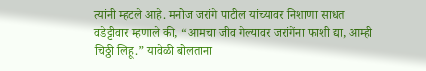त्यांनी म्हटले आहे. मनोज जरांगे पाटील यांच्यावर निशाणा साधत वडेट्टीवार म्हणाले की, “आमचा जीव गेल्यावर जरांगेंना फाशी द्या, आम्ही चिठ्ठी लिहू.” यावेळी बोलताना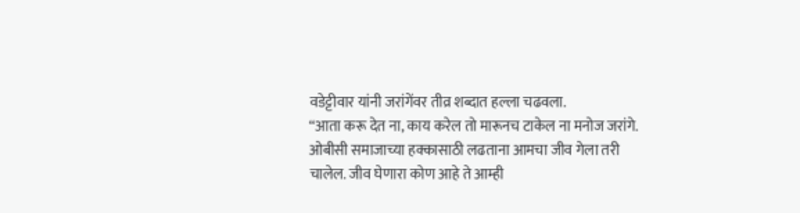वडेट्टीवार यांनी जरांगेंवर तीव्र शब्दात हल्ला चढवला.
“आता करू देत ना, काय करेल तो मारूनच टाकेल ना मनोज जरांगे. ओबीसी समाजाच्या हक्कासाठी लढताना आमचा जीव गेला तरी चालेल. जीव घेणारा कोण आहे ते आम्ही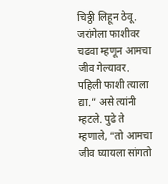चिठ्ठी लिहून ठेवू. जरांगेला फाशीवर चढवा म्हणून आमचा जीव गेल्यावर. पहिली फाशी त्याला द्या.” असे त्यांनी म्हटले. पुढे ते म्हणाले, “तो आमचा जीव घ्यायला सांगतो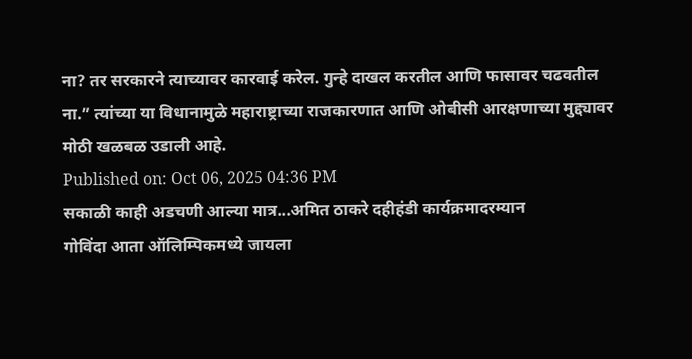ना? तर सरकारने त्याच्यावर कारवाई करेल. गुन्हे दाखल करतील आणि फासावर चढवतील ना.” त्यांच्या या विधानामुळे महाराष्ट्राच्या राजकारणात आणि ओबीसी आरक्षणाच्या मुद्द्यावर मोठी खळबळ उडाली आहे.
Published on: Oct 06, 2025 04:36 PM
सकाळी काही अडचणी आल्या मात्र...अमित ठाकरे दहीहंडी कार्यक्रमादरम्यान
गोविंदा आता ऑलिम्पिकमध्ये जायला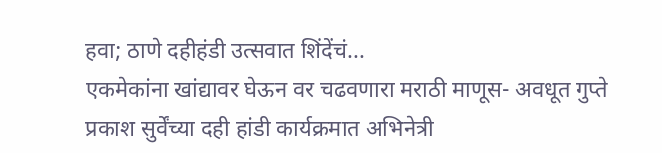हवा; ठाणे दहीहंडी उत्सवात शिंदेंचं...
एकमेकांना खांद्यावर घेऊन वर चढवणारा मराठी माणूस- अवधूत गुप्ते
प्रकाश सुर्वेंच्या दही हांडी कार्यक्रमात अभिनेत्री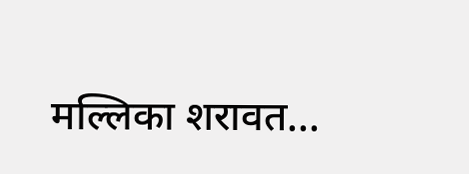मल्लिका शरावत...